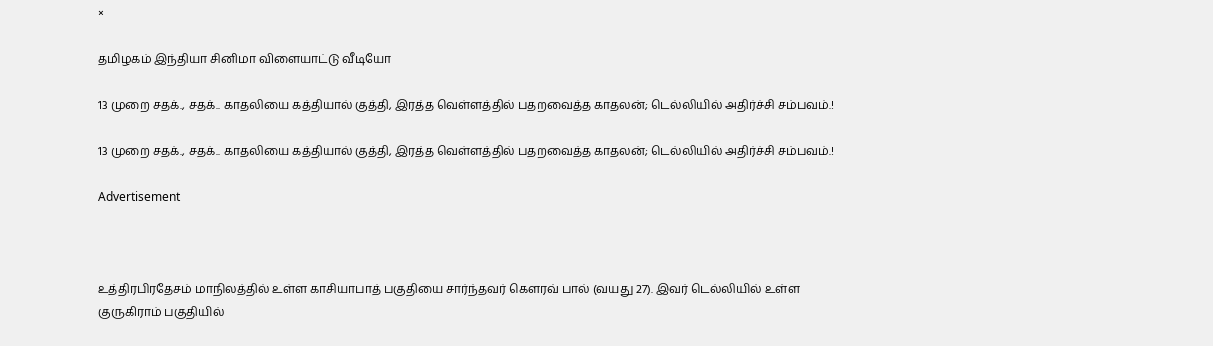×

தமிழகம் இந்தியா சினிமா விளையாட்டு வீடியோ

13 முறை சதக்., சதக்.. காதலியை கத்தியால் குத்தி, இரத்த வெள்ளத்தில் பதறவைத்த காதலன்; டெல்லியில் அதிர்ச்சி சம்பவம்.!

13 முறை சதக்., சதக்.. காதலியை கத்தியால் குத்தி, இரத்த வெள்ளத்தில் பதறவைத்த காதலன்; டெல்லியில் அதிர்ச்சி சம்பவம்.!

Advertisement



உத்திரபிரதேசம் மாநிலத்தில் உள்ள காசியாபாத் பகுதியை சார்ந்தவர் கௌரவ் பால் (வயது 27). இவர் டெல்லியில் உள்ள குருகிராம் பகுதியில்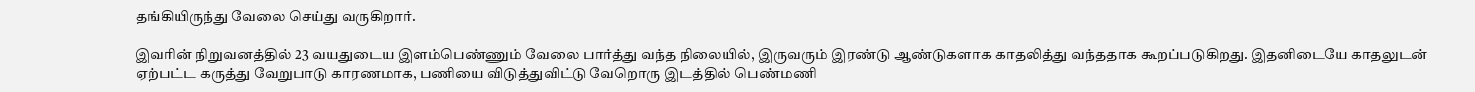தங்கியிருந்து வேலை செய்து வருகிறார்.

இவரின் நிறுவனத்தில் 23 வயதுடைய இளம்பெண்ணும் வேலை பார்த்து வந்த நிலையில், இருவரும் இரண்டு ஆண்டுகளாக காதலித்து வந்ததாக கூறப்படுகிறது. இதனிடையே காதலுடன் ஏற்பட்ட கருத்து வேறுபாடு காரணமாக, பணியை விடுத்துவிட்டு வேறொரு இடத்தில் பெண்மணி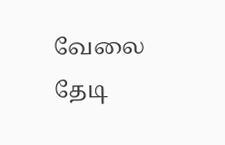வேலை தேடி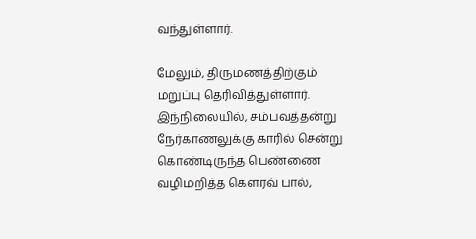வந்துள்ளார்.

மேலும், திருமணத்திற்கும் மறுப்பு தெரிவித்துள்ளார். இந்நிலையில், சம்பவத்தன்று நேர்காணலுக்கு காரில் சென்று கொண்டிருந்த பெண்ணை வழிமறித்த கௌரவ் பால்,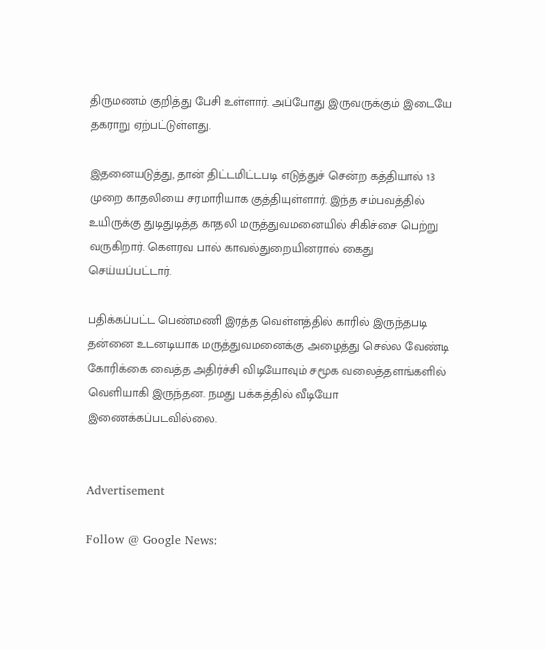திருமணம் குறித்து பேசி உள்ளார். அப்போது இருவருக்கும் இடையே தகராறு ஏற்பட்டுள்ளது.

இதனையடுத்து, தான் திட்டமிட்டபடி எடுத்துச் சென்ற கத்தியால் 13 முறை காதலியை சரமாரியாக குத்தியுள்ளார். இந்த சம்பவத்தில் உயிருக்கு துடிதுடித்த காதலி மருத்துவமனையில் சிகிச்சை பெற்று வருகிறார். கௌரவ பால் காவல்துறையினரால் கைது செய்யப்பட்டார்.

பதிக்கப்பட்ட பெண்மணி இரத்த வெள்ளத்தில் காரில் இருந்தபடி தன்னை உடனடியாக மருத்துவமனைக்கு அழைத்து செல்ல வேண்டி கோரிக்கை வைத்த அதிர்ச்சி விடியோவும் சமூக வலைத்தளங்களில் வெளியாகி இருந்தன. நமது பக்கத்தில் வீடியோ இணைக்கப்படவில்லை.


Advertisement

Follow @ Google News: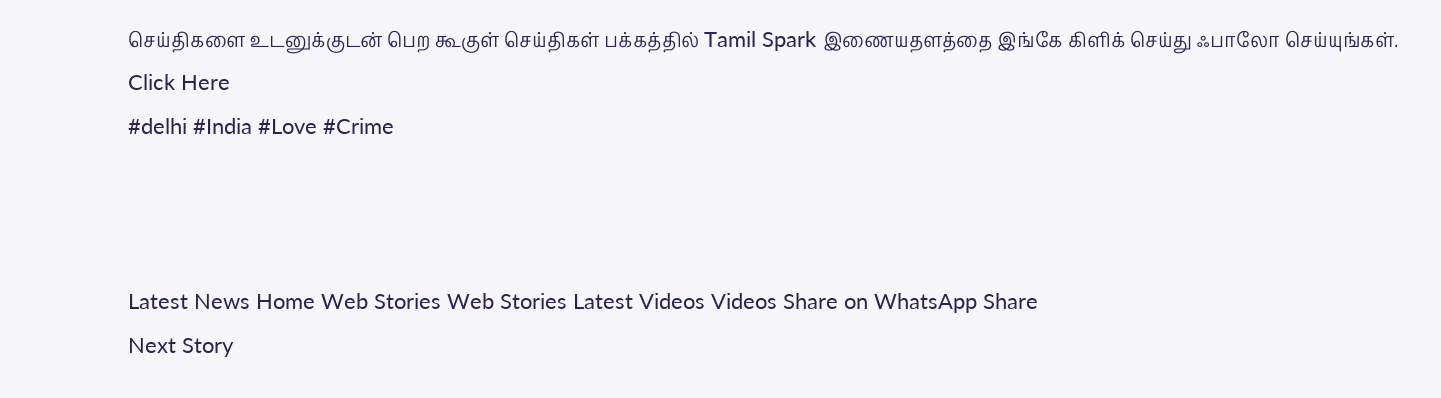செய்திகளை உடனுக்குடன் பெற கூகுள் செய்திகள் பக்கத்தில் Tamil Spark இணையதளத்தை இங்கே கிளிக் செய்து ஃபாலோ செய்யுங்கள். Click Here
#delhi #India #Love #Crime



Latest News Home Web Stories Web Stories Latest Videos Videos Share on WhatsApp Share
Next Story